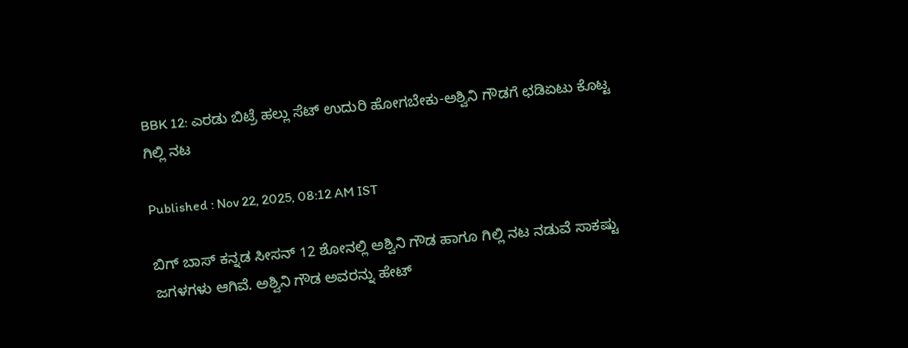BBK 12: ಎರಡು ಬಿಟ್ರೆ ಹಲ್ಲು ಸೆಟ್‌ ಉದುರಿ ಹೋಗಬೇಕು-ಅಶ್ವಿನಿ ಗೌಡಗೆ ಛಡಿಏಟು ಕೊಟ್ಟ ಗಿಲ್ಲಿ ನಟ

Published : Nov 22, 2025, 08:12 AM IST

ಬಿಗ್‌ ಬಾಸ್‌ ಕನ್ನಡ ಸೀಸನ್‌ 12 ಶೋನಲ್ಲಿ ಅಶ್ವಿನಿ ಗೌಡ ಹಾಗೂ ಗಿಲ್ಲಿ ನಟ ನಡುವೆ ಸಾಕಷ್ಟು ಜಗಳಗಳು ಆಗಿವೆ. ಅಶ್ವಿನಿ ಗೌಡ ಅವರನ್ನು ಹೇಟ್‌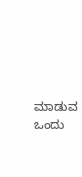ಮಾಡುವ ಒಂದು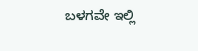ಬಳಗವೇ ಇಲ್ಲಿ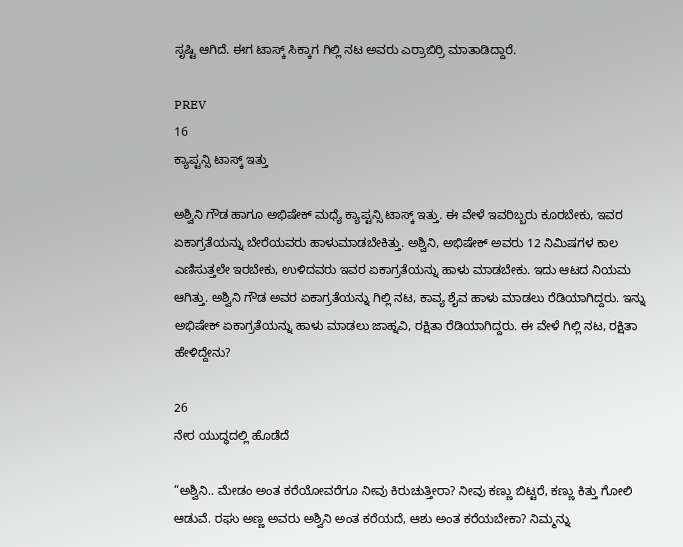ಸೃಷ್ಟಿ ಆಗಿದೆ. ಈಗ ಟಾಸ್ಕ್‌ ಸಿಕ್ಕಾಗ ಗಿಲ್ಲಿ ನಟ ಅವರು ಎರ್ರಾಬಿರ್ರಿ ಮಾತಾಡಿದ್ದಾರೆ.

PREV
16
ಕ್ಯಾಪ್ಟನ್ಸಿ ಟಾಸ್ಕ್‌ ಇತ್ತು

ಅಶ್ವಿನಿ ಗೌಡ ಹಾಗೂ ಅಭಿಷೇಕ್ ಮಧ್ಯೆ ಕ್ಯಾಪ್ಟನ್ಸಿ ಟಾಸ್ಕ್‌ ಇತ್ತು. ಈ ವೇಳೆ ಇವರಿಬ್ಬರು ಕೂರಬೇಕು, ಇವರ ಏಕಾಗ್ರತೆಯನ್ನು ಬೇರೆಯವರು ಹಾಳುಮಾಡಬೇಕಿತ್ತು. ಅಶ್ವಿನಿ, ಅಭಿಷೇಕ್‌ ಅವರು 12 ನಿಮಿಷಗಳ ಕಾಲ ಎಣಿಸುತ್ತಲೇ ಇರಬೇಕು, ಉಳಿದವರು ಇವರ ಏಕಾಗ್ರತೆಯನ್ನು ಹಾಳು ಮಾಡಬೇಕು. ಇದು ಆಟದ ನಿಯಮ ಆಗಿತ್ತು. ಅಶ್ವಿನಿ ಗೌಡ ಅವರ ಏಕಾಗ್ರತೆಯನ್ನು ಗಿಲ್ಲಿ ನಟ, ಕಾವ್ಯ ಶೈವ ಹಾಳು ಮಾಡಲು ರೆಡಿಯಾಗಿದ್ದರು. ಇನ್ನು ಅಭಿಷೇಕ್‌ ಏಕಾಗ್ರತೆಯನ್ನು ಹಾಳು ಮಾಡಲು ಜಾಹ್ನವಿ, ರಕ್ಷಿತಾ ರೆಡಿಯಾಗಿದ್ದರು. ಈ ವೇಳೆ ಗಿಲ್ಲಿ ನಟ, ರಕ್ಷಿತಾ ಹೇಳಿದ್ದೇನು?

26
ನೇರ ಯುದ್ಧದಲ್ಲಿ ಹೊಡೆದೆ

“ಅಶ್ವಿನಿ.. ಮೇಡಂ ಅಂತ ಕರೆಯೋವರೆಗೂ ನೀವು ಕಿರುಚುತ್ತೀರಾ? ನೀವು ಕಣ್ಣು ಬಿಟ್ಟರೆ, ಕಣ್ಣು ಕಿತ್ತು ಗೋಲಿ ಆಡುವೆ. ರಘು ಅಣ್ಣ ಅವರು ಅಶ್ವಿನಿ ಅಂತ ಕರೆಯದೆ, ಆಶು ಅಂತ ಕರೆಯಬೇಕಾ? ನಿಮ್ಮನ್ನು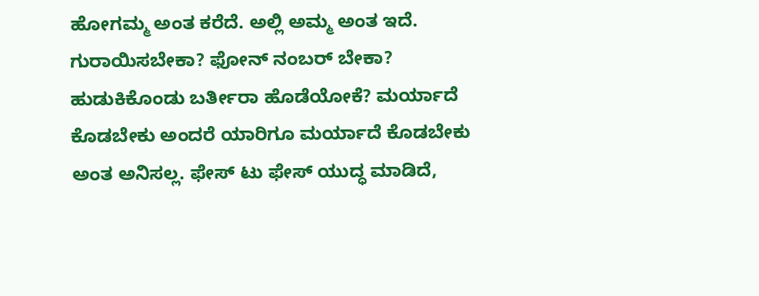ಹೋಗಮ್ಮ ಅಂತ ಕರೆದೆ. ಅಲ್ಲಿ ಅಮ್ಮ ಅಂತ ಇದೆ. ಗುರಾಯಿಸಬೇಕಾ? ಫೋನ್‌ ನಂಬರ್‌ ಬೇಕಾ? ಹುಡುಕಿಕೊಂಡು ಬರ್ತೀರಾ ಹೊಡೆಯೋಕೆ? ಮರ್ಯಾದೆ ಕೊಡಬೇಕು ಅಂದರೆ ಯಾರಿಗೂ ಮರ್ಯಾದೆ ಕೊಡಬೇಕು ಅಂತ ಅನಿಸಲ್ಲ. ಫೇಸ್‌ ಟು ಫೇಸ್‌ ಯುದ್ಧ ಮಾಡಿದೆ,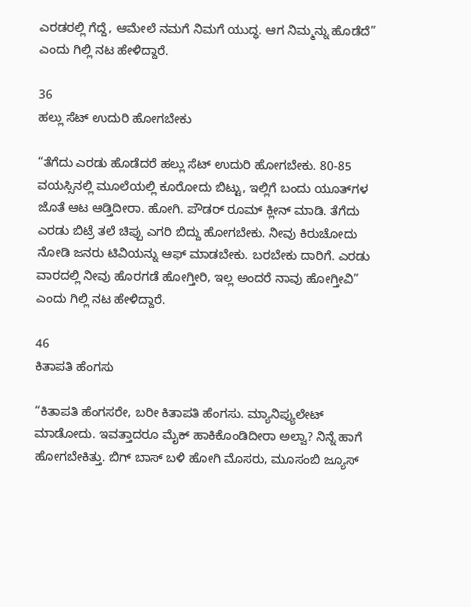ಎರಡರಲ್ಲಿ ಗೆದ್ದೆ, ಆಮೇಲೆ ನಮಗೆ ನಿಮಗೆ ಯುದ್ಧ. ಆಗ ನಿಮ್ಮನ್ನು ಹೊಡೆದೆ” ಎಂದು ಗಿಲ್ಲಿ ನಟ ಹೇಳಿದ್ದಾರೆ.

36
ಹಲ್ಲು ಸೆಟ್‌ ಉದುರಿ ಹೋಗಬೇಕು

“ತೆಗೆದು ಎರಡು ಹೊಡೆದರೆ ಹಲ್ಲು ಸೆಟ್‌ ಉದುರಿ ಹೋಗಬೇಕು. 80-85 ವಯಸ್ಸಿನಲ್ಲಿ ಮೂಲೆಯಲ್ಲಿ ಕೂರೋದು ಬಿಟ್ಟು, ಇಲ್ಲಿಗೆ ಬಂದು ಯೂತ್‌ಗಳ ಜೊತೆ ಆಟ ಆಡ್ತಿದೀರಾ. ಹೋಗಿ. ಪೌಡರ್‌ ರೂಮ್‌ ಕ್ಲೀನ್‌ ಮಾಡಿ. ತೆಗೆದು ಎರಡು ಬಿಟ್ರೆ ತಲೆ ಚಿಪ್ಪು ಎಗರಿ ಬಿದ್ದು ಹೋಗಬೇಕು. ನೀವು ಕಿರುಚೋದು ನೋಡಿ ಜನರು ಟಿವಿಯನ್ನು ಆಫ್‌ ಮಾಡಬೇಕು. ಬರಬೇಕು ದಾರಿಗೆ. ಎರಡು ವಾರದಲ್ಲಿ ನೀವು ಹೊರಗಡೆ ಹೋಗ್ತೀರಿ, ಇಲ್ಲ ಅಂದರೆ ನಾವು ಹೋಗ್ತೀವಿ” ಎಂದು ಗಿಲ್ಲಿ ನಟ ಹೇಳಿದ್ದಾರೆ.

46
ಕಿತಾಪತಿ ಹೆಂಗಸು

“ಕಿತಾಪತಿ ಹೆಂಗಸರೇ, ಬರೀ ಕಿತಾಪತಿ ಹೆಂಗಸು. ಮ್ಯಾನಿಪ್ಯುಲೇಟ್‌ ಮಾಡೋದು. ಇವತ್ತಾದರೂ ಮೈಕ್‌ ಹಾಕಿಕೊಂಡಿದೀರಾ ಅಲ್ವಾ? ನಿನ್ನೆ ಹಾಗೆ ಹೋಗಬೇಕಿತ್ತು. ಬಿಗ್‌ ಬಾಸ್‌ ಬಳಿ ಹೋಗಿ ಮೊಸರು, ಮೂಸಂಬಿ ಜ್ಯೂಸ್‌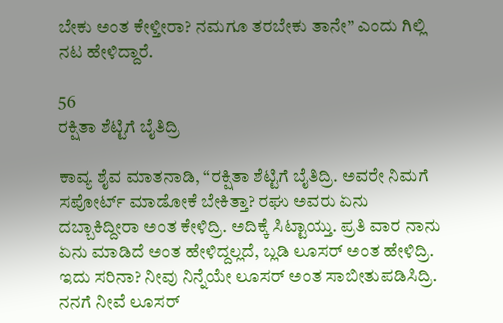ಬೇಕು ಅಂತ ಕೇಳ್ತೀರಾ? ನಮಗೂ ತರಬೇಕು ತಾನೇ” ಎಂದು ಗಿಲ್ಲಿ ನಟ ಹೇಳಿದ್ದಾರೆ.

56
ರಕ್ಷಿತಾ ಶೆಟ್ಟಿಗೆ ಬೈತಿದ್ರಿ

ಕಾವ್ಯ ಶೈವ ಮಾತನಾಡಿ, “ರಕ್ಷಿತಾ ಶೆಟ್ಟಿಗೆ ಬೈತಿದ್ರಿ. ಅವರೇ ನಿಮಗೆ ಸಪೋರ್ಟ್‌ ಮಾಡೋಕೆ ಬೇಕಿತ್ತಾ? ರಘು ಅವರು ಏನು ದಬ್ಬಾಕಿದ್ದೀರಾ ಅಂತ ಕೇಳಿದ್ರಿ. ಅದಿಕ್ಕೆ ಸಿಟ್ಟಾಯ್ತು. ಪ್ರತಿ ವಾರ ನಾನು ಏನು ಮಾಡಿದೆ ಅಂತ ಹೇಳಿದ್ದಲ್ಲದೆ, ಬ್ಲಡಿ ಲೂಸರ್‌ ಅಂತ ಹೇಳಿದ್ರಿ. ಇದು ಸರಿನಾ? ನೀವು ನಿನ್ನೆಯೇ ಲೂಸರ್‌ ಅಂತ ಸಾಬೀತುಪಡಿಸಿದ್ರಿ. ನನಗೆ ನೀವೆ ಲೂಸರ್‌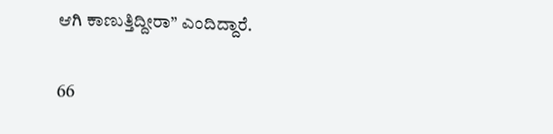ಆಗಿ ಕಾಣುತ್ತಿದ್ದೀರಾ” ಎಂದಿದ್ದಾರೆ.

66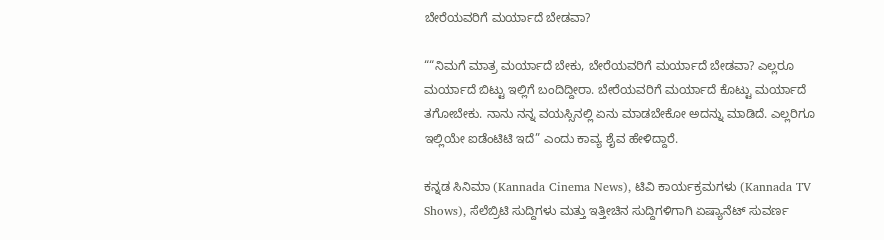ಬೇರೆಯವರಿಗೆ ಮರ್ಯಾದೆ ಬೇಡವಾ?

““ನಿಮಗೆ ಮಾತ್ರ ಮರ್ಯಾದೆ ಬೇಕು, ಬೇರೆಯವರಿಗೆ ಮರ್ಯಾದೆ ಬೇಡವಾ? ಎಲ್ಲರೂ ಮರ್ಯಾದೆ ಬಿಟ್ಟು ಇಲ್ಲಿಗೆ ಬಂದಿದ್ದೀರಾ. ಬೇರೆಯವರಿಗೆ ಮರ್ಯಾದೆ ಕೊಟ್ಟು ಮರ್ಯಾದೆ ತಗೋಬೇಕು. ನಾನು ನನ್ನ ವಯಸ್ಸಿನಲ್ಲಿ ಏನು ಮಾಡಬೇಕೋ ಅದನ್ನು ಮಾಡಿದೆ. ಎಲ್ಲರಿಗೂ ಇಲ್ಲಿಯೇ ಐಡೆಂಟಿಟಿ ಇದೆ” ಎಂದು ಕಾವ್ಯ ಶೈವ ಹೇಳಿದ್ದಾರೆ.

ಕನ್ನಡ ಸಿನಿಮಾ (Kannada Cinema News), ಟಿವಿ ಕಾರ್ಯಕ್ರಮಗಳು (Kannada TV Shows), ಸೆಲೆಬ್ರಿಟಿ ಸುದ್ದಿಗಳು ಮತ್ತು ಇತ್ತೀಚಿನ ಸುದ್ದಿಗಳಿಗಾಗಿ ಏಷ್ಯಾನೆಟ್ ಸುವರ್ಣ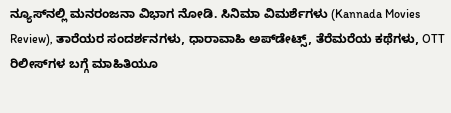ನ್ಯೂಸ್‌ನಲ್ಲಿ ಮನರಂಜನಾ ವಿಭಾಗ ನೋಡಿ. ಸಿನಿಮಾ ವಿಮರ್ಶೆಗಳು (Kannada Movies Review), ತಾರೆಯರ ಸಂದರ್ಶನಗಳು, ಧಾರಾವಾಹಿ ಅಪ್‌ಡೇಟ್ಸ್‌, ತೆರೆಮರೆಯ ಕಥೆಗಳು, OTT ರಿಲೀಸ್‌ಗಳ ಬಗ್ಗೆ ಮಾಹಿತಿಯೂ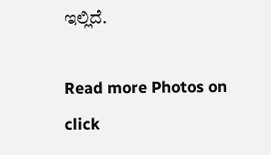ಇಲ್ಲಿದೆ.

Read more Photos on
click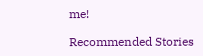me!

Recommended Stories